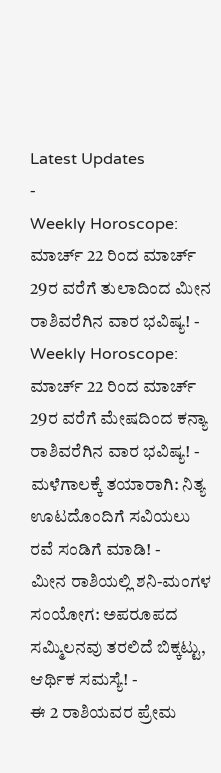Latest Updates
-
Weekly Horoscope: ಮಾರ್ಚ್ 22 ರಿಂದ ಮಾರ್ಚ್ 29ರ ವರೆಗೆ ತುಲಾದಿಂದ ಮೀನ ರಾಶಿವರೆಗಿನ ವಾರ ಭವಿಷ್ಯ! -
Weekly Horoscope: ಮಾರ್ಚ್ 22 ರಿಂದ ಮಾರ್ಚ್ 29ರ ವರೆಗೆ ಮೇಷದಿಂದ ಕನ್ಯಾ ರಾಶಿವರೆಗಿನ ವಾರ ಭವಿಷ್ಯ! -
ಮಳೆಗಾಲಕ್ಕೆ ತಯಾರಾಗಿ: ನಿತ್ಯ ಊಟದೊಂದಿಗೆ ಸವಿಯಲು ರವೆ ಸಂಡಿಗೆ ಮಾಡಿ! -
ಮೀನ ರಾಶಿಯಲ್ಲಿ ಶನಿ-ಮಂಗಳ ಸಂಯೋಗ: ಅಪರೂಪದ ಸಮ್ಮಿಲನವು ತರಲಿದೆ ಬಿಕ್ಕಟ್ಟು, ಆರ್ಥಿಕ ಸಮಸ್ಯೆ! -
ಈ 2 ರಾಶಿಯವರ ಪ್ರೇಮ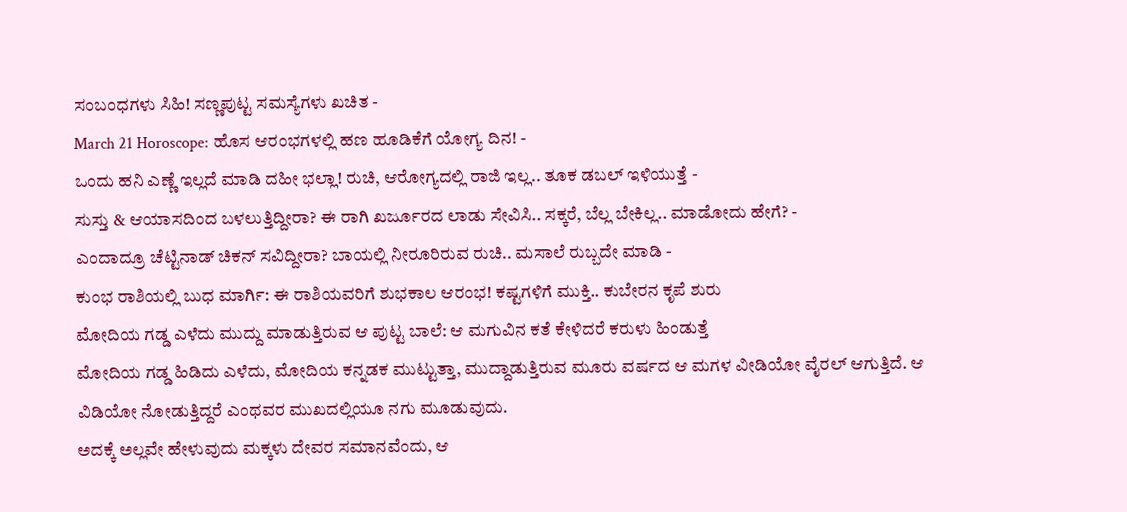ಸಂಬಂಧಗಳು ಸಿಹಿ! ಸಣ್ಣಪುಟ್ಟ ಸಮಸ್ಯೆಗಳು ಖಚಿತ -
March 21 Horoscope: ಹೊಸ ಆರಂಭಗಳಲ್ಲಿ ಹಣ ಹೂಡಿಕೆಗೆ ಯೋಗ್ಯ ದಿನ! -
ಒಂದು ಹನಿ ಎಣ್ಣೆ ಇಲ್ಲದೆ ಮಾಡಿ ದಹೀ ಭಲ್ಲಾ! ರುಚಿ, ಆರೋಗ್ಯದಲ್ಲಿ ರಾಜಿ ಇಲ್ಲ.. ತೂಕ ಡಬಲ್ ಇಳಿಯುತ್ತೆ -
ಸುಸ್ತು & ಆಯಾಸದಿಂದ ಬಳಲುತ್ತಿದ್ದೀರಾ? ಈ ರಾಗಿ ಖರ್ಜೂರದ ಲಾಡು ಸೇವಿಸಿ.. ಸಕ್ಕರೆ, ಬೆಲ್ಲ ಬೇಕಿಲ್ಲ.. ಮಾಡೋದು ಹೇಗೆ? -
ಎಂದಾದ್ರೂ ಚೆಟ್ಟಿನಾಡ್ ಚಿಕನ್ ಸವಿದ್ದೀರಾ? ಬಾಯಲ್ಲಿ ನೀರೂರಿರುವ ರುಚಿ.. ಮಸಾಲೆ ರುಬ್ಬದೇ ಮಾಡಿ -
ಕುಂಭ ರಾಶಿಯಲ್ಲಿ ಬುಧ ಮಾರ್ಗಿ: ಈ ರಾಶಿಯವರಿಗೆ ಶುಭಕಾಲ ಆರಂಭ! ಕಷ್ಟಗಳಿಗೆ ಮುಕ್ತಿ.. ಕುಬೇರನ ಕೃಪೆ ಶುರು
ಮೋದಿಯ ಗಡ್ಡ ಎಳೆದು ಮುದ್ದು ಮಾಡುತ್ತಿರುವ ಆ ಪುಟ್ಟ ಬಾಲೆ: ಆ ಮಗುವಿನ ಕತೆ ಕೇಳಿದರೆ ಕರುಳು ಹಿಂಡುತ್ತೆ
ಮೋದಿಯ ಗಡ್ಡ ಹಿಡಿದು ಎಳೆದು, ಮೋದಿಯ ಕನ್ನಡಕ ಮುಟ್ಟುತ್ತಾ, ಮುದ್ದಾಡುತ್ತಿರುವ ಮೂರು ವರ್ಷದ ಆ ಮಗಳ ವೀಡಿಯೋ ವೈರಲ್ ಆಗುತ್ತಿದೆ. ಆ ವಿಡಿಯೋ ನೋಡುತ್ತಿದ್ದರೆ ಎಂಥವರ ಮುಖದಲ್ಲಿಯೂ ನಗು ಮೂಡುವುದು.
ಅದಕ್ಕೆ ಅಲ್ಲವೇ ಹೇಳುವುದು ಮಕ್ಕಳು ದೇವರ ಸಮಾನವೆಂದು, ಆ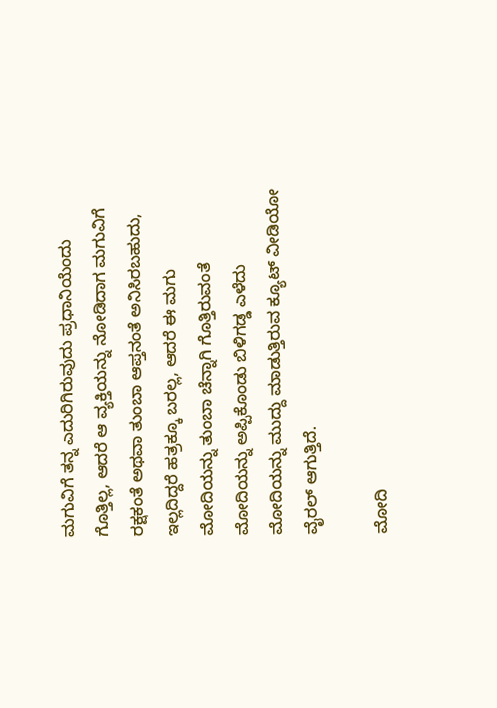ಮಗುವಿಗೆ ತನ್ನ ಎದುರಿಗಿರುವುದು ಪ್ರಧಾನಿಯೆಂದು ಗೊತ್ತಿಲ್ಲ, ಆದರೆ ಆ ವ್ಯಕ್ತಿಯನ್ನು ನೋಡಿದಾಗ ಮಗುವಿಗೆ ರಕ್ಷಕಂತೆ ಅಥವಾ ತುಂಬಾ ಆಪ್ತನಂತೆ ಅನಿಸಿರಬಹುದು, ಇಲ್ಲದಿದ್ದರೆ ಹತ್ರಕ್ಕೂ ಬರಲ್ಲ, ಆದರೆ ಈ ಮಗು ಮೋದಿಯನ್ನು ತುಂಬಾ ಚೆನ್ನಾಗಿ ಗೊತ್ತಿರುವಂತೆ ಮೋದಿಯನ್ನು ಅಪ್ಪಿಕೊಂಡು ಬಿಳಿಗಡ್ಡ ಎಳೆದು ಮೋದಿಯನ್ನು ಮುದ್ದು ಮಾಡುತ್ತಿರುವ ಕ್ಯೂಟ್ ವೀಡಿಯೋ ವೈರಲ್ ಆಗುತ್ತಿದೆ.

ಮೋದಿ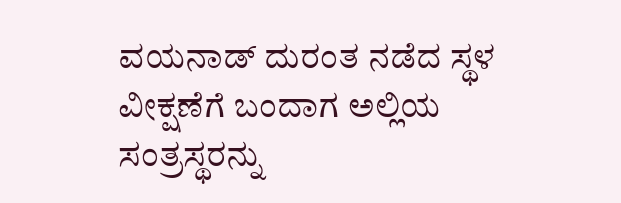ವಯನಾಡ್ ದುರಂತ ನಡೆದ ಸ್ಥಳ ವೀಕ್ಷಣೆಗೆ ಬಂದಾಗ ಅಲ್ಲಿಯ ಸಂತ್ರಸ್ಥರನ್ನು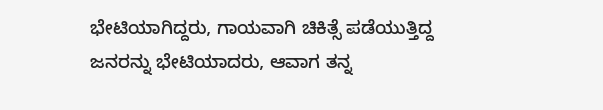ಭೇಟಿಯಾಗಿದ್ದರು, ಗಾಯವಾಗಿ ಚಿಕಿತ್ಸೆ ಪಡೆಯುತ್ತಿದ್ದ ಜನರನ್ನು ಭೇಟಿಯಾದರು, ಆವಾಗ ತನ್ನ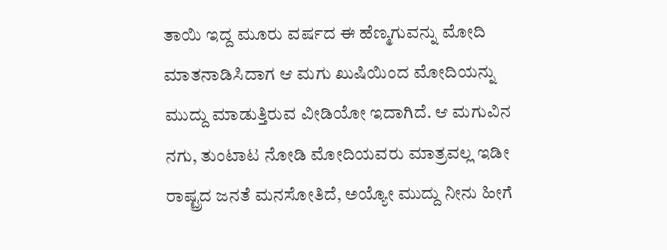ತಾಯಿ ಇದ್ದ ಮೂರು ವರ್ಷದ ಈ ಹೆಣ್ಮಗುವನ್ನು ಮೋದಿ ಮಾತನಾಡಿಸಿದಾಗ ಆ ಮಗು ಖುಷಿಯಿಂದ ಮೋದಿಯನ್ನು ಮುದ್ದು ಮಾಡುತ್ತಿರುವ ವೀಡಿಯೋ ಇದಾಗಿದೆ. ಆ ಮಗುವಿನ ನಗು, ತುಂಟಾಟ ನೋಡಿ ಮೋದಿಯವರು ಮಾತ್ರವಲ್ಲ ಇಡೀ ರಾಷ್ಟ್ರದ ಜನತೆ ಮನಸೋತಿದೆ, ಅಯ್ಯೋ ಮುದ್ದು ನೀನು ಹೀಗೆ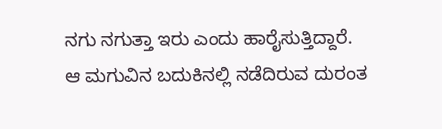ನಗು ನಗುತ್ತಾ ಇರು ಎಂದು ಹಾರೈಸುತ್ತಿದ್ದಾರೆ.
ಆ ಮಗುವಿನ ಬದುಕಿನಲ್ಲಿ ನಡೆದಿರುವ ದುರಂತ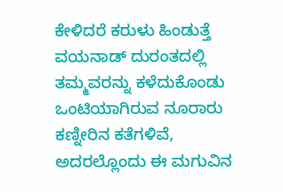ಕೇಳಿದರೆ ಕರುಳು ಹಿಂಡುತ್ತೆ
ವಯನಾಡ್ ದುರಂತದಲ್ಲಿ ತಮ್ಮವರನ್ನು ಕಳೆದುಕೊಂಡು ಒಂಟಿಯಾಗಿರುವ ನೂರಾರು ಕಣ್ನೀರಿನ ಕತೆಗಳಿವೆ, ಅದರಲ್ಲೊಂದು ಈ ಮಗುವಿನ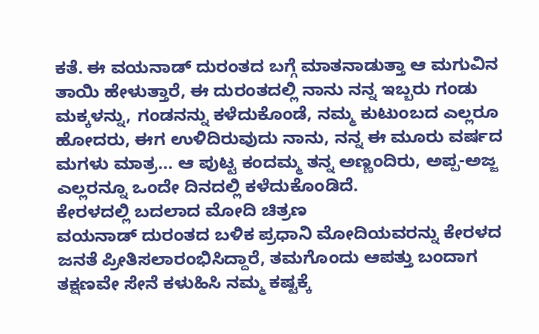ಕತೆ. ಈ ವಯನಾಡ್ ದುರಂತದ ಬಗ್ಗೆ ಮಾತನಾಡುತ್ತಾ ಆ ಮಗುವಿನ ತಾಯಿ ಹೇಳುತ್ತಾರೆ, ಈ ದುರಂತದಲ್ಲಿ ನಾನು ನನ್ನ ಇಬ್ಬರು ಗಂಡು ಮಕ್ಕಳನ್ನು, ಗಂಡನನ್ನು ಕಳೆದುಕೊಂಡೆ, ನಮ್ಮ ಕುಟುಂಬದ ಎಲ್ಲರೂ ಹೋದರು, ಈಗ ಉಳಿದಿರುವುದು ನಾನು, ನನ್ನ ಈ ಮೂರು ವರ್ಷದ ಮಗಳು ಮಾತ್ರ... ಆ ಪುಟ್ಟ ಕಂದಮ್ಮ ತನ್ನ ಅಣ್ಣಂದಿರು, ಅಪ್ಪ-ಅಜ್ಜ ಎಲ್ಲರನ್ನೂ ಒಂದೇ ದಿನದಲ್ಲಿ ಕಳೆದುಕೊಂಡಿದೆ.
ಕೇರಳದಲ್ಲಿ ಬದಲಾದ ಮೋದಿ ಚಿತ್ರಣ
ವಯನಾಡ್ ದುರಂತದ ಬಳಿಕ ಪ್ರಧಾನಿ ಮೋದಿಯವರನ್ನು ಕೇರಳದ ಜನತೆ ಪ್ರೀತಿಸಲಾರಂಭಿಸಿದ್ದಾರೆ, ತಮಗೊಂದು ಆಪತ್ತು ಬಂದಾಗ ತಕ್ಷಣವೇ ಸೇನೆ ಕಳುಹಿಸಿ ನಮ್ಮ ಕಷ್ಟಕ್ಕೆ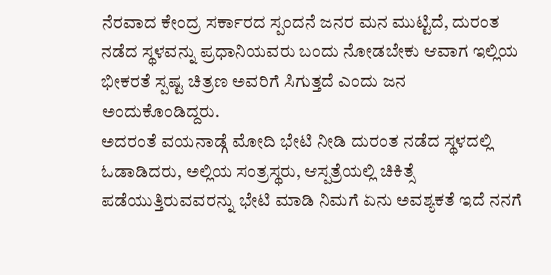ನೆರವಾದ ಕೇಂದ್ರ ಸರ್ಕಾರದ ಸ್ಪಂದನೆ ಜನರ ಮನ ಮುಟ್ಟಿದೆ, ದುರಂತ ನಡೆದ ಸ್ಥಳವನ್ನು ಪ್ರಧಾನಿಯವರು ಬಂದು ನೋಡಬೇಕು ಆವಾಗ ಇಲ್ಲಿಯ ಭೀಕರತೆ ಸ್ಪಷ್ಟ ಚಿತ್ರಣ ಅವರಿಗೆ ಸಿಗುತ್ತದೆ ಎಂದು ಜನ ಅಂದುಕೊಂಡಿದ್ದರು.
ಅದರಂತೆ ವಯನಾಡ್ಗೆ ಮೋದಿ ಭೇಟಿ ನೀಡಿ ದುರಂತ ನಡೆದ ಸ್ಥಳದಲ್ಲಿ ಓಡಾಡಿದರು, ಅಲ್ಲಿಯ ಸಂತ್ರಸ್ಥರು, ಆಸ್ಪತ್ರೆಯಲ್ಲಿ ಚಿಕಿತ್ಸೆ ಪಡೆಯುತ್ತಿರುವವರನ್ನು ಭೇಟಿ ಮಾಡಿ ನಿಮಗೆ ಏನು ಅವಶ್ಯಕತೆ ಇದೆ ನನಗೆ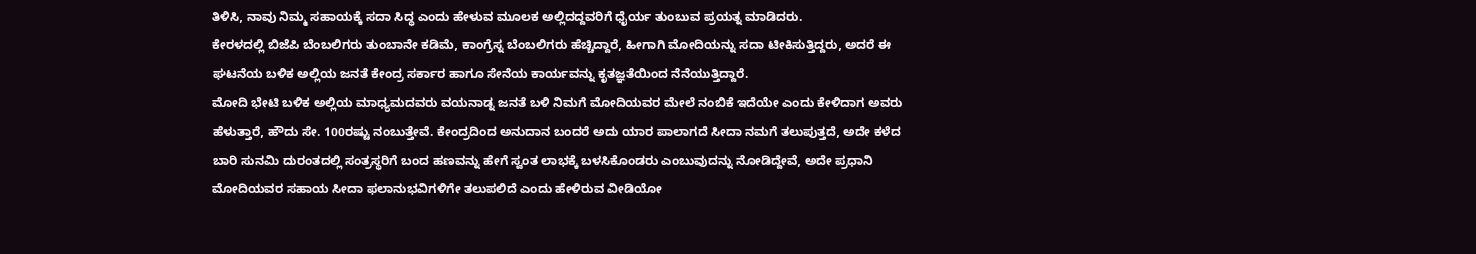ತಿಳಿಸಿ, ನಾವು ನಿಮ್ಮ ಸಹಾಯಕ್ಕೆ ಸದಾ ಸಿದ್ಧ ಎಂದು ಹೇಳುವ ಮೂಲಕ ಅಲ್ಲಿದದ್ದವರಿಗೆ ಧೈರ್ಯ ತುಂಬುವ ಪ್ರಯತ್ನ ಮಾಡಿದರು.
ಕೇರಳದಲ್ಲಿ ಬಿಜೆಪಿ ಬೆಂಬಲಿಗರು ತುಂಬಾನೇ ಕಡಿಮೆ, ಕಾಂಗ್ರೆಸ್ನ ಬೆಂಬಲಿಗರು ಹೆಚ್ಚಿದ್ದಾರೆ, ಹೀಗಾಗಿ ಮೋದಿಯನ್ನು ಸದಾ ಟೀಕಿಸುತ್ತಿದ್ದರು, ಅದರೆ ಈ ಘಟನೆಯ ಬಳಿಕ ಅಲ್ಲಿಯ ಜನತೆ ಕೇಂದ್ರ ಸರ್ಕಾರ ಹಾಗೂ ಸೇನೆಯ ಕಾರ್ಯವನ್ನು ಕೃತಜ್ಞತೆಯಿಂದ ನೆನೆಯುತ್ತಿದ್ದಾರೆ.
ಮೋದಿ ಭೇಟಿ ಬಳಿಕ ಅಲ್ಲಿಯ ಮಾಧ್ಯಮದವರು ವಯನಾಡ್ನ ಜನತೆ ಬಳಿ ನಿಮಗೆ ಮೋದಿಯವರ ಮೇಲೆ ನಂಬಿಕೆ ಇದೆಯೇ ಎಂದು ಕೇಳಿದಾಗ ಅವರು ಹೆಳುತ್ತಾರೆ, ಹೌದು ಸೇ. 100ರಷ್ಟು ನಂಬುತ್ತೇವೆ. ಕೇಂದ್ರದಿಂದ ಅನುದಾನ ಬಂದರೆ ಅದು ಯಾರ ಪಾಲಾಗದೆ ಸೀದಾ ನಮಗೆ ತಲುಪುತ್ತದೆ, ಅದೇ ಕಳೆದ ಬಾರಿ ಸುನಮಿ ದುರಂತದಲ್ಲಿ ಸಂತ್ರಸ್ಥರಿಗೆ ಬಂದ ಹಣವನ್ನು ಹೇಗೆ ಸ್ವಂತ ಲಾಭಕ್ಕೆ ಬಳಸಿಕೊಂಡರು ಎಂಬುವುದನ್ನು ನೋಡಿದ್ದೇವೆ, ಅದೇ ಪ್ರಧಾನಿ ಮೋದಿಯವರ ಸಹಾಯ ಸೀದಾ ಫಲಾನುಭವಿಗಳಿಗೇ ತಲುಪಲಿದೆ ಎಂದು ಹೇಳಿರುವ ವೀಡಿಯೋ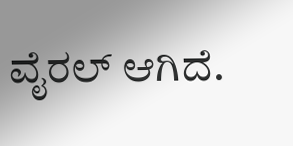ವೈರಲ್ ಆಗಿದೆ.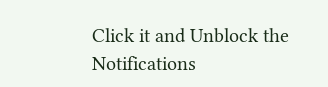Click it and Unblock the Notifications